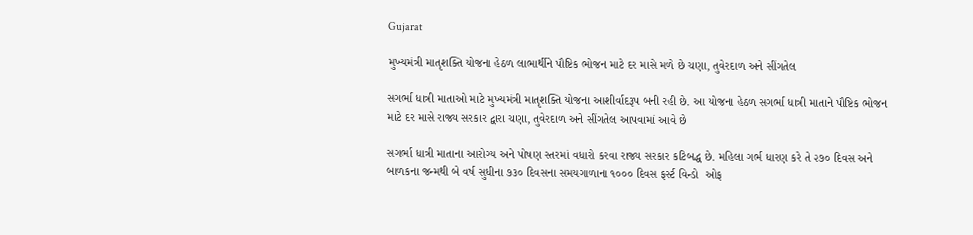Gujarat

મુખ્યમંત્રી માતૃશક્તિ યોજના હેઠળ લાભાર્થીને પૌષ્ટિક ભોજન માટે દર માસે મળે છે ચણા, તુવેરદાળ અને સીંગતેલ

સગર્ભા ધાત્રી માતાઓ માટે મુખ્યમંત્રી માતૃશક્તિ યોજના આશીર્વાદરૂપ બની રહી છે. આ યોજના હેઠળ સગર્ભા ધાત્રી માતાને પૌષ્ટિક ભોજન માટે દર માસે રાજ્ય સરકાર દ્વારા ચણા, તુવેરદાળ અને સીંગતેલ આપવામાં આવે છે

સગર્ભા ધાત્રી માતાના આરોગ્ય અને પોષણ સ્તરમાં વધારો કરવા રાજ્ય સરકાર કટિબદ્ધ છે. મહિલા ગર્ભ ધારણ કરે તે ૨૭૦ દિવસ અને બાળકના જન્મથી બે વર્ષ સુધીના ૭૩૦ દિવસના સમયગાળાના ૧૦૦૦ દિવસ ફર્સ્ટ વિન્ડો  ઓફ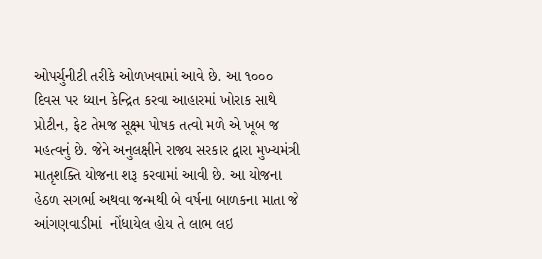ઓપર્ચુનીટી તરીકે ઓળખવામાં આવે છે. આ ૧૦૦૦ દિવસ પર ધ્યાન કેન્દ્રિત કરવા આહારમાં ખોરાક સાથે પ્રોટીન, ફેટ તેમજ સૂક્ષ્મ પોષક તત્વો મળે એ ખૂબ જ મહત્વનું છે. જેને અનુલક્ષીને રાજ્ય સરકાર દ્વારા મુખ્યમંત્રી માતૃશક્તિ યોજના શરૂ કરવામાં આવી છે. આ યોજના હેઠળ સગર્ભા અથવા જન્મથી બે વર્ષના બાળકના માતા જે  આંગણવાડીમાં  નોંધાયેલ હોય તે લાભ લઇ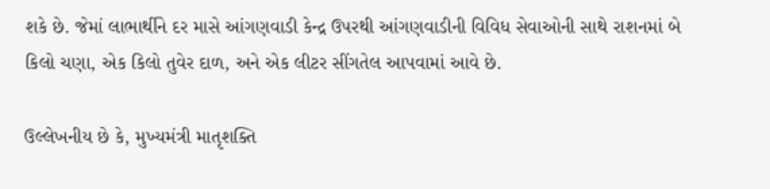શકે છે. જેમાં લાભાર્થીને દર માસે આંગણવાડી કેન્દ્ર ઉપરથી આંગણવાડીની વિવિધ સેવાઓની સાથે રાશનમાં બે કિલો ચણા, એક કિલો તુવેર દાળ, અને એક લીટર સીંગતેલ આપવામાં આવે છે.

ઉલ્લેખનીય છે કે, મુખ્યમંત્રી માતૃશક્તિ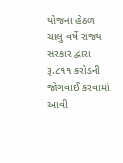યોજના હેઠળ ચાલુ વર્ષે રાજ્ય સરકાર દ્વારા રૂ.૮૧૧ કરોડની જોગવાઈ કરવામાં આવી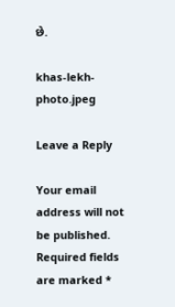છે.

khas-lekh-photo.jpeg

Leave a Reply

Your email address will not be published. Required fields are marked *